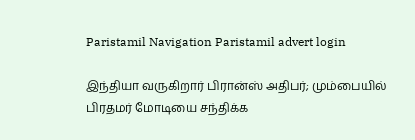Paristamil Navigation Paristamil advert login

இந்தியா வருகிறார் பிரான்ஸ் அதிபர்; மும்பையில் பிரதமர் மோடியை சந்திக்க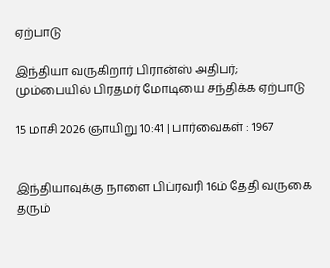ஏற்பாடு

இந்தியா வருகிறார் பிரான்ஸ் அதிபர்; மும்பையில் பிரதமர் மோடியை சந்திக்க ஏற்பாடு

15 மாசி 2026 ஞாயிறு 10:41 | பார்வைகள் : 1967


இந்தியாவுக்கு நாளை பிப்ரவரி 16ம் தேதி வருகை தரும்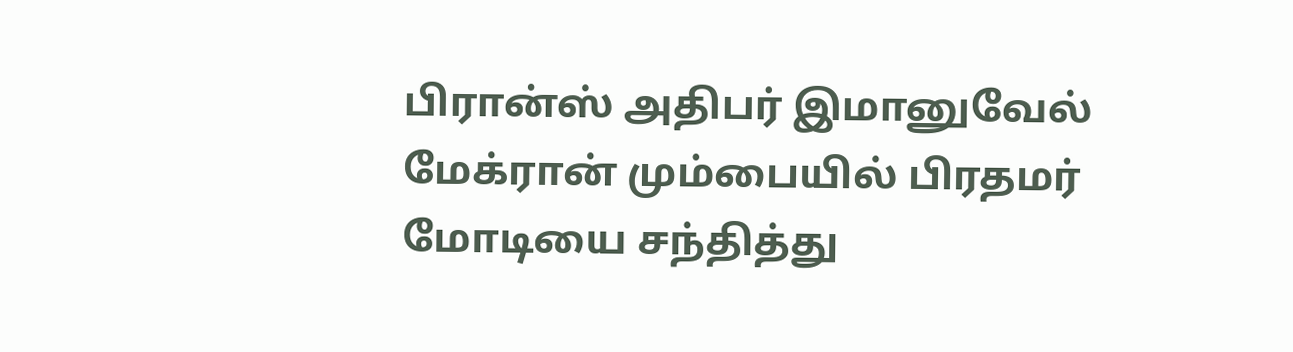பிரான்ஸ் அதிபர் இமானுவேல் மேக்ரான் மும்பையில் பிரதமர் மோடியை சந்தித்து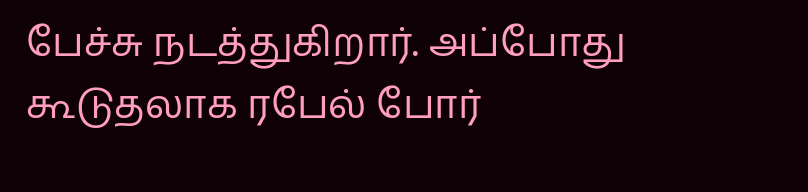பேச்சு நடத்துகிறார். அப்போது கூடுதலாக ரபேல் போர்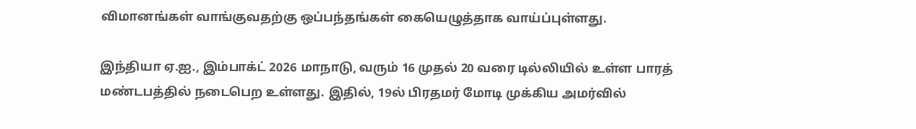விமானங்கள் வாங்குவதற்கு ஒப்பந்தங்கள் கையெழுத்தாக வாய்ப்புள்ளது.

இந்தியா ஏ.ஐ., இம்பாக்ட் 2026 மாநாடு, வரும் 16 முதல் 20 வரை டில்லியில் உள்ள பாரத் மண்டபத்தில் நடைபெற உள்ளது. இதில், 19ல் பிரதமர் மோடி முக்கிய அமர்வில்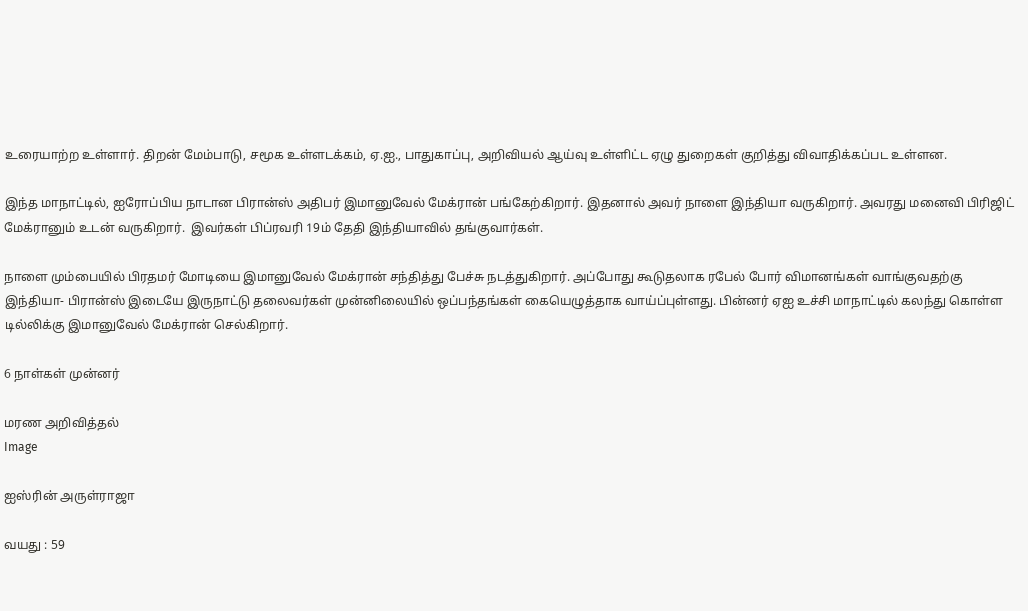உரையாற்ற உள்ளார். திறன் மேம்பாடு, சமூக உள்ளடக்கம், ஏ.ஐ., பாதுகாப்பு, அறிவியல் ஆய்வு உள்ளிட்ட ஏழு துறைகள் குறித்து விவாதிக்கப்பட உள்ளன.

இந்த மாநாட்டில், ஐரோப்பிய நாடான பிரான்ஸ் அதிபர் இமானுவேல் மேக்ரான் பங்கேற்கிறார். இதனால் அவர் நாளை இந்தியா வருகிறார். அவரது மனைவி பிரிஜிட் மேக்ரானும் உடன் வருகிறார்.  இவர்கள் பிப்ரவரி 19ம் தேதி இந்தியாவில் தங்குவார்கள்.

நாளை மும்பையில் பிரதமர் மோடியை இமானுவேல் மேக்ரான் சந்தித்து பேச்சு நடத்துகிறார். அப்போது கூடுதலாக ரபேல் போர் விமானங்கள் வாங்குவதற்கு இந்தியா- பிரான்ஸ் இடையே இருநாட்டு தலைவர்கள் முன்னிலையில் ஒப்பந்தங்கள் கையெழுத்தாக வாய்ப்புள்ளது. பின்னர் ஏஐ உச்சி மாநாட்டில் கலந்து கொள்ள டில்லிக்கு இமானுவேல் மேக்ரான் செல்கிறார்.

6 நாள்கள் முன்னர்

மரண அறிவித்தல்
Image

ஐஸ்ரின் அருள்ராஜா

வயது : 59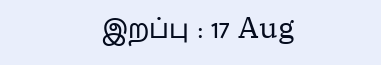இறப்பு : 17 Aug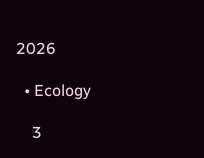2026

  • Ecology

    3